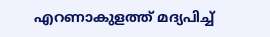എറണാകുളത്ത് മദ്യപിച്ച്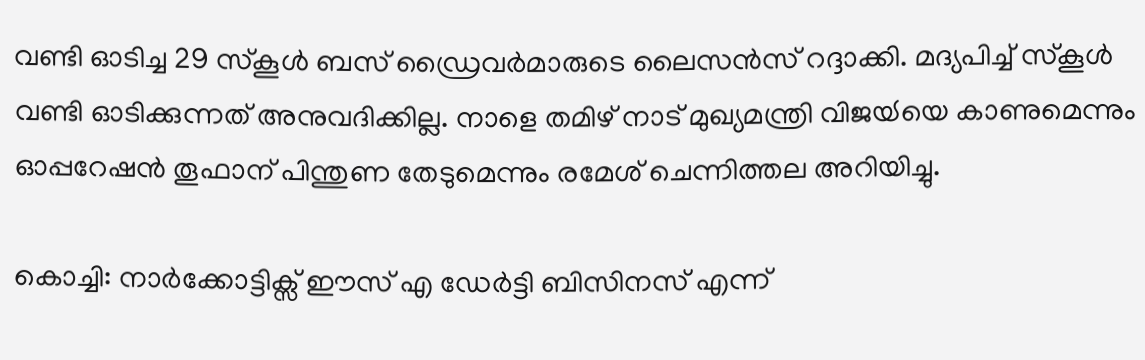വണ്ടി ഓടിച്ച 29 സ്കൂൾ ബസ് ഡ്രൈവർമാരുടെ ലൈസൻസ് റദ്ദാക്കി. മദ്യപിച്ച് സ്കൂൾ വണ്ടി ഓടിക്കുന്നത് അനുവദിക്കില്ല. നാളെ തമിഴ് നാട് മുഖ്യമന്ത്രി വിജയ്‍യെ കാണുമെന്നും ഓപ്പറേഷൻ തൂഫാന് പിന്തുണ തേടുമെന്നും രമേശ് ചെന്നിത്തല അറിയിച്ചു.

കൊച്ചി: നാർക്കോട്ടിക്സ് ഈസ് എ ഡേർട്ടി ബിസിനസ് എന്ന്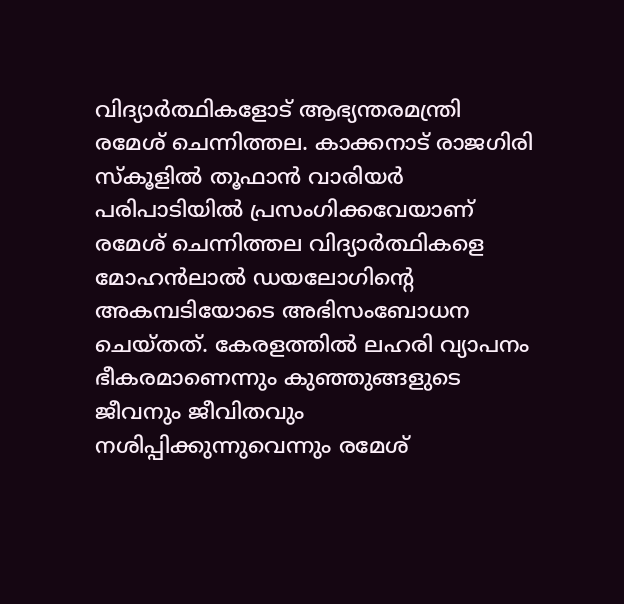വിദ്യാർത്ഥികളോട് ആഭ്യന്തരമന്ത്രി രമേശ് ചെന്നിത്തല. കാക്കനാട് രാജഗിരി സ്കൂളിൽ തൂഫാൻ വാരിയർ പരിപാടിയിൽ പ്രസംഗിക്കവേയാണ് രമേശ് ചെന്നിത്തല വിദ്യാർത്ഥികളെ മോഹൻലാൽ ഡയലോഗിന്റെ അകമ്പടിയോടെ അഭിസംബോധന ചെയ്തത്. കേരളത്തിൽ ലഹരി വ്യാപനം ഭീകരമാണെന്നും കുഞ്ഞുങ്ങളുടെ ജീവനും ജീവിതവും നശിപ്പിക്കുന്നുവെന്നും രമേശ്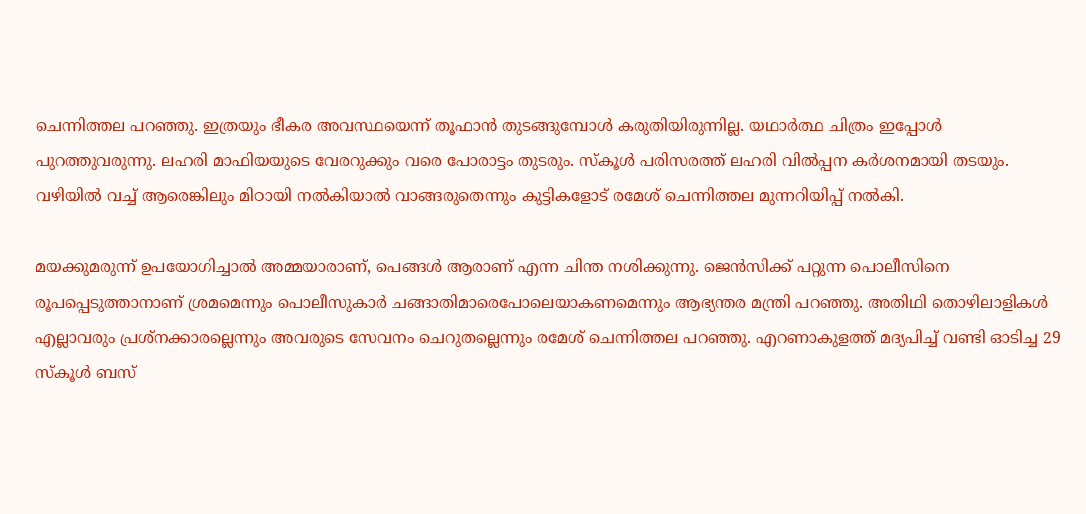ചെന്നിത്തല പറഞ്ഞു. ഇത്രയും ഭീകര അവസ്ഥയെന്ന് തൂഫാൻ തുടങ്ങുമ്പോൾ കരുതിയിരുന്നില്ല. യഥാർത്ഥ ചിത്രം ഇപ്പോൾ പുറത്തുവരുന്നു. ലഹരി മാഫിയയുടെ വേരറുക്കും വരെ പോരാട്ടം തുടരും. സ്കൂൾ പരിസരത്ത് ലഹരി വിൽപ്പന കർശനമായി തടയും. വഴിയിൽ വച്ച് ആരെങ്കിലും മിഠായി നൽകിയാൽ വാങ്ങരുതെന്നും കുട്ടികളോട് രമേശ് ചെന്നിത്തല മുന്നറിയിപ്പ് നൽകി.

മയക്കുമരുന്ന് ഉപയോഗിച്ചാൽ അമ്മയാരാണ്, പെങ്ങൾ ആരാണ് എന്ന ചിന്ത നശിക്കുന്നു. ജെൻസിക്ക് പറ്റുന്ന പൊലീസിനെ രൂപപ്പെടുത്താനാണ് ശ്രമമെന്നും പൊലീസുകാർ ചങ്ങാതിമാരെപോലെയാകണമെന്നും ആഭ്യന്തര മന്ത്രി പറഞ്ഞു. അതിഥി തൊഴിലാളികൾ എല്ലാവരും പ്രശ്നക്കാരല്ലെന്നും അവരുടെ സേവനം ചെറുതല്ലെന്നും രമേശ് ചെന്നിത്തല പറഞ്ഞു. എറണാകുളത്ത് മദ്യപിച്ച് വണ്ടി ഓടിച്ച 29 സ്കൂൾ ബസ്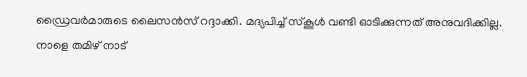ഡ്രൈവർമാരുടെ ലൈസൻസ് റദ്ദാക്കി. മദ്യപിച്ച് സ്കൂൾ വണ്ടി ഓടിക്കുന്നത് അനുവദിക്കില്ല. നാളെ തമിഴ് നാട്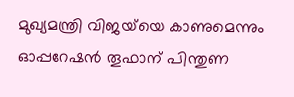മുഖ്യമന്ത്രി വിജയ്‍യെ കാണുമെന്നും ഓപ്പറേഷൻ തൂഫാന് പിന്തുണ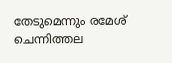തേടുമെന്നും രമേശ് ചെന്നിത്തല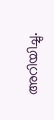അറിയിച്ചു.